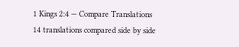1 Kings 2:4 — Compare Translations
14 translations compared side by side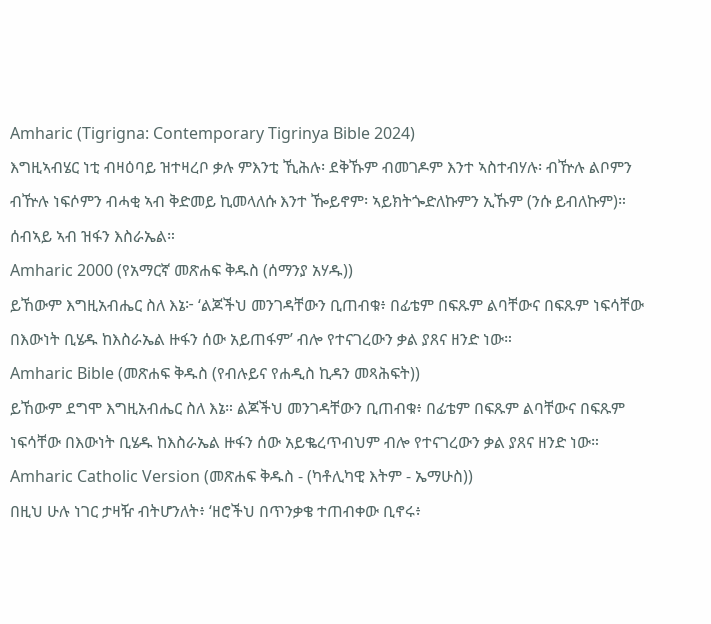Amharic (Tigrigna: Contemporary Tigrinya Bible 2024)
እግዚኣብሄር ነቲ ብዛዕባይ ዝተዛረቦ ቃሉ ምእንቲ ኺሕሉ፡ ደቅኹም ብመገዶም እንተ ኣስተብሃሉ፡ ብዅሉ ልቦምን ብዅሉ ነፍሶምን ብሓቂ ኣብ ቅድመይ ኪመላለሱ እንተ ዀይኖም፡ ኣይክትጐድለኩምን ኢኹም (ንሱ ይብለኩም)። ሰብኣይ ኣብ ዝፋን እስራኤል።
Amharic 2000 (የአማርኛ መጽሐፍ ቅዱስ (ሰማንያ አሃዱ))
ይኸውም እግዚአብሔር ስለ እኔ፦ ‘ልጆችህ መንገዳቸውን ቢጠብቁ፥ በፊቴም በፍጹም ልባቸውና በፍጹም ነፍሳቸው በእውነት ቢሄዱ ከእስራኤል ዙፋን ሰው አይጠፋም’ ብሎ የተናገረውን ቃል ያጸና ዘንድ ነው።
Amharic Bible (መጽሐፍ ቅዱስ (የብሉይና የሐዲስ ኪዳን መጻሕፍት))
ይኸውም ደግሞ እግዚአብሔር ስለ እኔ። ልጆችህ መንገዳቸውን ቢጠብቁ፥ በፊቴም በፍጹም ልባቸውና በፍጹም ነፍሳቸው በእውነት ቢሄዱ ከእስራኤል ዙፋን ሰው አይቈረጥብህም ብሎ የተናገረውን ቃል ያጸና ዘንድ ነው።
Amharic Catholic Version (መጽሐፍ ቅዱስ - (ካቶሊካዊ እትም - ኤማሁስ))
በዚህ ሁሉ ነገር ታዛዥ ብትሆንለት፥ ‘ዘሮችህ በጥንቃቄ ተጠብቀው ቢኖሩ፥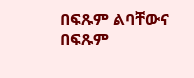በፍጹም ልባቸውና በፍጹም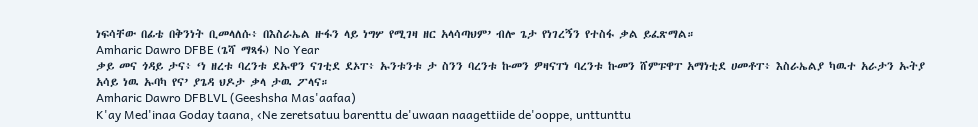ነፍሳቸው በፊቴ በቅንነት ቢመላለሱ፥ በእስራኤል ዙፋን ላይ ነግሦ የሚገዛ ዘር አላሳጣህም’ ብሎ ጌታ የነገረኝን የተስፋ ቃል ይፈጽማል።
Amharic Dawro DFBE (ጌሻ ማጻፋ) No Year
ቃይ መና ጎዳይ ታና፥ ‘ነ ዘረቱ ባረንቱ ደኡዋን ናገቲደ ደኦፐ፥ ኡንቱንቱ ታ ስንን ባረንቱ ኩመን ዎዛናፐነ ባረንቱ ኩመን ሸምፑዋፐ አማነቲደ ሀመቶፐ፥ እስራኤልያ ካዉተ አራታን ኡትያ አሳይ ነዉ ኡባካ የና’ ያጌዳ ህዶታ ቃላ ታዉ ፖላና።
Amharic Dawro DFBLVL (Geeshsha Mas'aafaa)
K'ay Med'inaa Goday taana, ‹Ne zeretsatuu barenttu de'uwaan naagettiide de'ooppe, unttunttu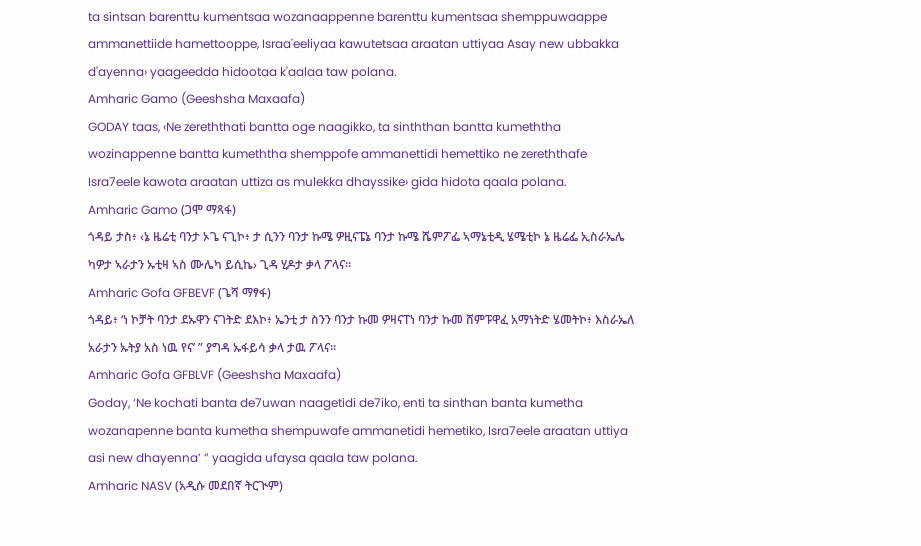ta sintsan barenttu kumentsaa wozanaappenne barenttu kumentsaa shemppuwaappe ammanettiide hamettooppe, Israa'eeliyaa kawutetsaa araatan uttiyaa Asay new ubbakka d'ayenna› yaageedda hidootaa k'aalaa taw polana.
Amharic Gamo (Geeshsha Maxaafa)
GODAY taas, ‹Ne zereththati bantta oge naagikko, ta sinththan bantta kumeththa wozinappenne bantta kumeththa shemppofe ammanettidi hemettiko ne zereththafe Isra7eele kawota araatan uttiza as mulekka dhayssike› gida hidota qaala polana.
Amharic Gamo (ጋሞ ማጻፋ)
ጎዳይ ታስ፥ ‹ኔ ዜሬቲ ባንታ ኦጌ ናጊኮ፥ ታ ሲንን ባንታ ኩሜ ዎዚናፔኔ ባንታ ኩሜ ሼምፖፌ ኣማኔቲዲ ሄሜቲኮ ኔ ዜሬፌ ኢስራኤሌ ካዎታ ኣራታን ኡቲዛ ኣስ ሙሌካ ይሲኬ› ጊዳ ሂዶታ ቃላ ፖላና።
Amharic Gofa GFBEVF (ጌሻ ማፃፋ)
ጎዳይ፥ ‘ነ ኮቻት ባንታ ደኡዋን ናገትድ ደእኮ፥ ኤንቲ ታ ስንን ባንታ ኩመ ዎዛናፐነ ባንታ ኩመ ሸምፑዋፈ አማነትድ ሄመትኮ፥ እስራኤለ አራታን ኡትያ አስ ነዉ የና’ ” ያግዳ ኡፋይሳ ቃላ ታዉ ፖላና።
Amharic Gofa GFBLVF (Geeshsha Maxaafa)
Goday, ‘Ne kochati banta de7uwan naagetidi de7iko, enti ta sinthan banta kumetha wozanapenne banta kumetha shempuwafe ammanetidi hemetiko, Isra7eele araatan uttiya asi new dhayenna’ ” yaagida ufaysa qaala taw polana.
Amharic NASV (አዲሱ መደበኛ ትርጒም)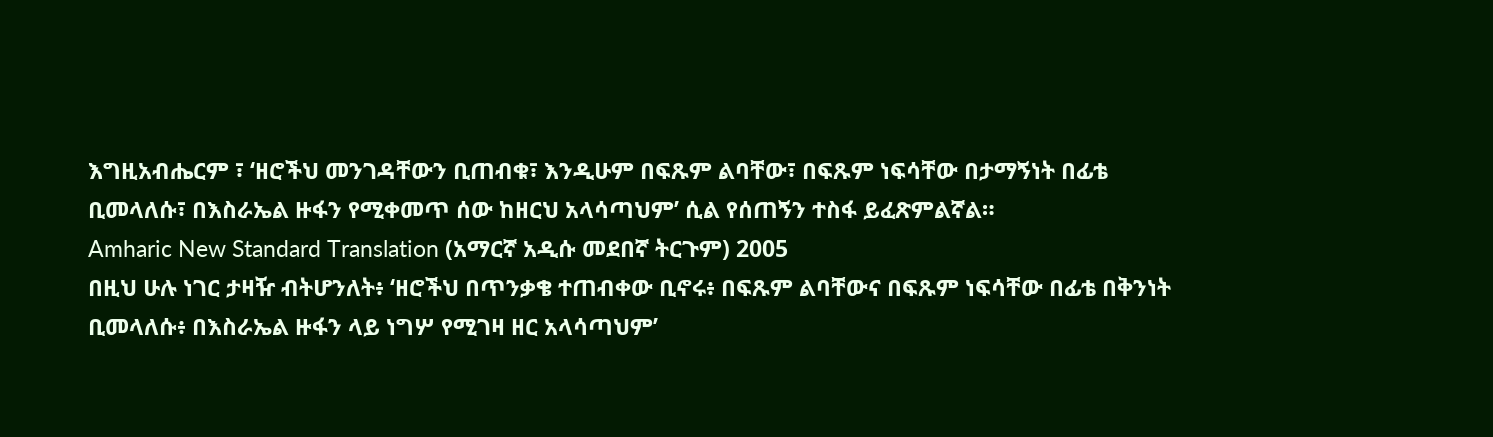እግዚአብሔርም ፣ ‘ዘሮችህ መንገዳቸውን ቢጠብቁ፣ እንዲሁም በፍጹም ልባቸው፣ በፍጹም ነፍሳቸው በታማኝነት በፊቴ ቢመላለሱ፣ በእስራኤል ዙፋን የሚቀመጥ ሰው ከዘርህ አላሳጣህም’ ሲል የሰጠኝን ተስፋ ይፈጽምልኛል።
Amharic New Standard Translation (አማርኛ አዲሱ መደበኛ ትርጉም) 2005
በዚህ ሁሉ ነገር ታዛዥ ብትሆንለት፥ ‘ዘሮችህ በጥንቃቄ ተጠብቀው ቢኖሩ፥ በፍጹም ልባቸውና በፍጹም ነፍሳቸው በፊቴ በቅንነት ቢመላለሱ፥ በእስራኤል ዙፋን ላይ ነግሦ የሚገዛ ዘር አላሳጣህም’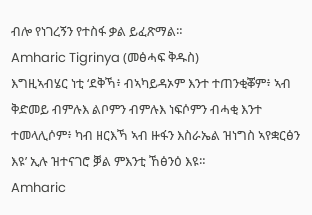ብሎ የነገረኝን የተስፋ ቃል ይፈጽማል።
Amharic Tigrinya (መፅሓፍ ቅዱስ)
እግዚኣብሄር ነቲ ‘ደቅኻ፥ ብኣካይዳኦም እንተ ተጠንቂቖም፥ ኣብ ቅድመይ ብምሉእ ልቦምን ብምሉእ ነፍሶምን ብሓቂ እንተ ተመላሊሶም፥ ካብ ዘርእኻ ኣብ ዙፋን እስራኤል ዝነግስ ኣየቋርፅን እዩ’ ኢሉ ዝተናገሮ ቓል ምእንቲ ኸፅንዕ እዩ።
Amharic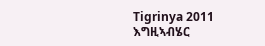Tigrinya 2011
እግዚኣብሄር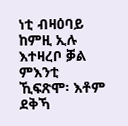ነቲ ብዛዕባይ ከምዚ ኢሉ እተዛረቦ ቓል ምእንቲ ኺፍጽሞ፡ እቶም ደቅኻ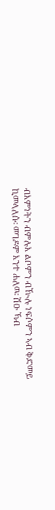ብእምነትን ብምሉእ ልቦምን ብዂሉ ነፍሶምን ኣብ ቅድመይ ኪመላለሱ፡ መገዶም እንተ ሐለዉ፡ ሽዑ ኻብ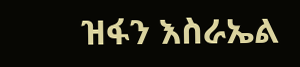ዝፋን እስራኤል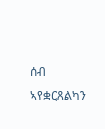ሰብ ኣየቋርጸልካን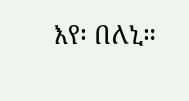እየ፡ በለኒ።